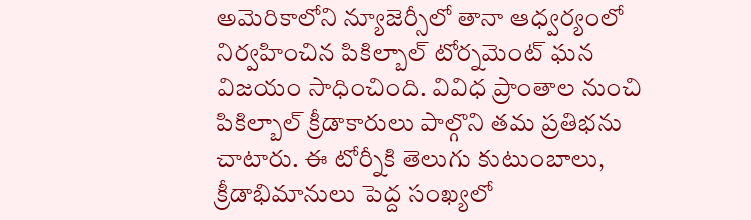అమెరికాలోని న్యూజెర్సీలో తానా ఆధ్వర్యంలో నిర్వహించిన పికిల్బాల్ టోర్నమెంట్ ఘన విజయం సాధించింది. వివిధ ప్రాంతాల నుంచి పికిల్బాల్ క్రీడాకారులు పాల్గొని తమ ప్రతిభను చాటారు. ఈ టోర్నీకి తెలుగు కుటుంబాలు, క్రీడాభిమానులు పెద్ద సంఖ్యలో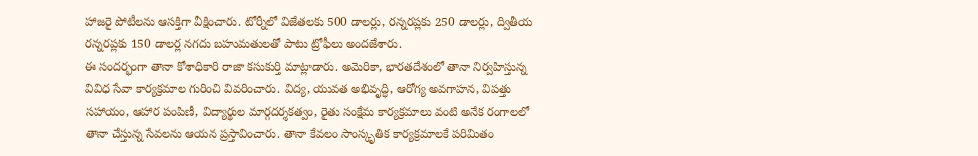హాజరై పోటీలను ఆసక్తిగా వీక్షించారు. టోర్నీలో విజేతలకు 500 డాలర్లు, రన్నరప్లకు 250 డాలర్లు, ద్వితీయ రన్నరప్లకు 150 డాలర్ల నగదు బహుమతులతో పాటు ట్రోఫీలు అందజేశారు.
ఈ సందర్భంగా తానా కోశాధికారి రాజా కసుకుర్తి మాట్లాడారు. అమెరికా, భారతదేశంలో తానా నిర్వహిస్తున్న వివిధ సేవా కార్యక్రమాల గురించి వివరించారు. విద్య, యువత అభివృద్ధి, ఆరోగ్య అవగాహన, విపత్తు సహాయం, ఆహార పంపిణీ, విద్యార్థుల మార్గదర్శకత్వం, రైతు సంక్షేమ కార్యక్రమాలు వంటి అనేక రంగాలలో తానా చేస్తున్న సేవలను ఆయన ప్రస్తావించారు. తానా కేవలం సాంస్కృతిక కార్యక్రమాలకే పరిమితం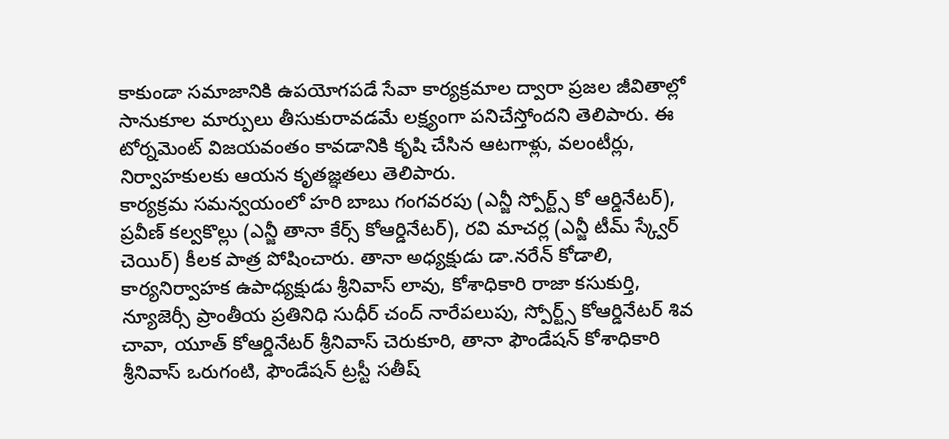కాకుండా సమాజానికి ఉపయోగపడే సేవా కార్యక్రమాల ద్వారా ప్రజల జీవితాల్లో సానుకూల మార్పులు తీసుకురావడమే లక్ష్యంగా పనిచేస్తోందని తెలిపారు. ఈ టోర్నమెంట్ విజయవంతం కావడానికి కృషి చేసిన ఆటగాళ్లు, వలంటీర్లు, నిర్వాహకులకు ఆయన కృతజ్ఞతలు తెలిపారు.
కార్యక్రమ సమన్వయంలో హరి బాబు గంగవరపు (ఎన్జీ స్పోర్ట్స్ కో ఆర్డినేటర్), ప్రవీణ్ కల్వకొల్లు (ఎన్జీ తానా కేర్స్ కోఆర్డినేటర్), రవి మాచర్ల (ఎన్జీ టీమ్ స్క్వేర్ చెయిర్) కీలక పాత్ర పోషించారు. తానా అధ్యక్షుడు డా.నరేన్ కోడాలి, కార్యనిర్వాహక ఉపాధ్యక్షుడు శ్రీనివాస్ లావు, కోశాధికారి రాజా కసుకుర్తి, న్యూజెర్సీ ప్రాంతీయ ప్రతినిధి సుధీర్ చంద్ నారేపలుపు, స్పోర్ట్స్ కోఆర్డినేటర్ శివ చావా, యూత్ కోఆర్డినేటర్ శ్రీనివాస్ చెరుకూరి, తానా ఫౌండేషన్ కోశాధికారి శ్రీనివాస్ ఒరుగంటి, ఫౌండేషన్ ట్రస్టీ సతీష్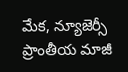మేక, న్యూజెర్సీ ప్రాంతీయ మాజీ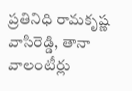ప్రతినిధి రామకృష్ణ వాసిరెడ్డి, తానా వాలంటీర్లు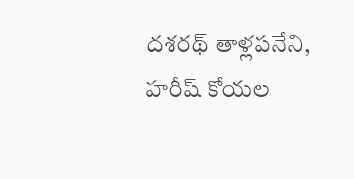దశరథ్ తాళ్లపనేని, హరీష్ కోయల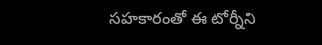సహకారంతో ఈ టోర్నీని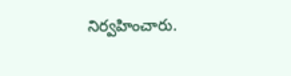నిర్వహించారు.